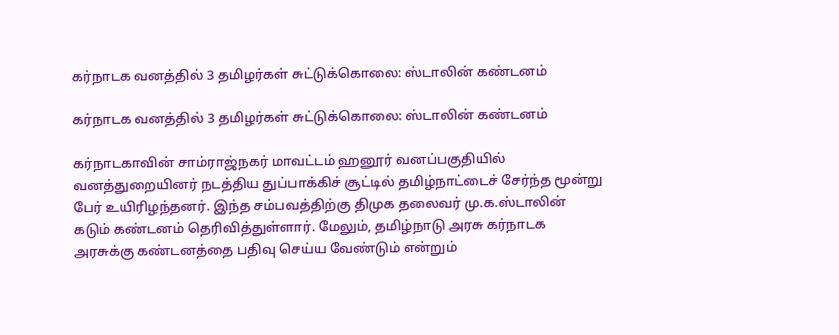கர்நாடக வனத்தில் 3 தமிழர்கள் சுட்டுக்கொலை: ஸ்டாலின் கண்டனம்

கர்நாடக வனத்தில் 3 தமிழர்கள் சுட்டுக்கொலை: ஸ்டாலின் கண்டனம்

கர்நாடகாவின் சாம்ராஜ்நகர் மாவட்டம் ஹனூர் வனப்பகுதியில் வனத்துறையினர் நடத்திய துப்பாக்கிச் சூட்டில் தமிழ்நாட்டைச் சேர்ந்த மூன்று பேர் உயிரிழந்தனர். இந்த சம்பவத்திற்கு திமுக தலைவர் மு.க.ஸ்டாலின் கடும் கண்டனம் தெரிவித்துள்ளார். மேலும், தமிழ்நாடு அரசு கர்நாடக அரசுக்கு கண்டனத்தை பதிவு செய்ய வேண்டும் என்றும்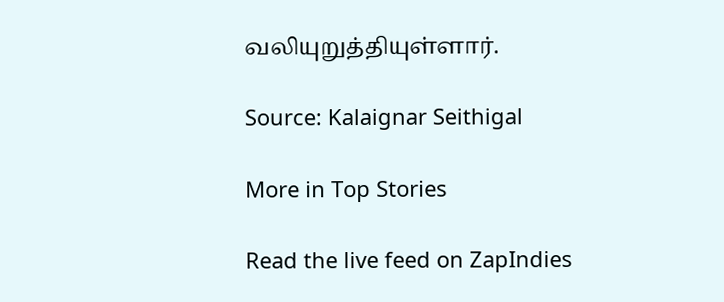வலியுறுத்தியுள்ளார்.

Source: Kalaignar Seithigal

More in Top Stories

Read the live feed on ZapIndies